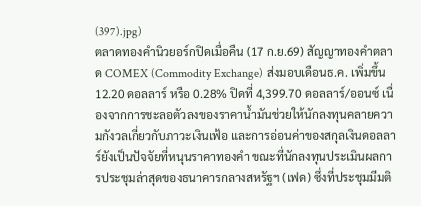(397).jpg)
ตลาดทองคำนิวยอร์กปิดเมื่อคืน (17 ก.ย.69) สัญญาทองคำตลาด COMEX (Commodity Exchange) ส่งมอบเดือนธ.ค. เพิ่มขึ้น 12.20 ดอลลาร์ หรือ 0.28% ปิดที่ 4,399.70 ดอลลาร์/ออนซ์ เนื่องจากการชะลอตัวลงของราคาน้ำมันช่วยให้นักลงทุนคลายความกังวลเกี่ยวกับภาวะเงินเฟ้อ และการอ่อนค่าของสกุลเงินดอลลาร์ยังเป็นปัจจัยที่หนุนราคาทองคำ ขณะที่นักลงทุนประเมินผลการประชุมล่าสุดของธนาคารกลางสหรัฐฯ (เฟด) ซึ่งที่ประชุมมีมติ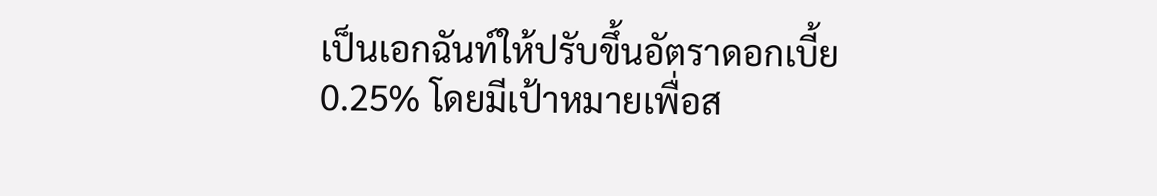เป็นเอกฉันท์ให้ปรับขึ้นอัตราดอกเบี้ย 0.25% โดยมีเป้าหมายเพื่อส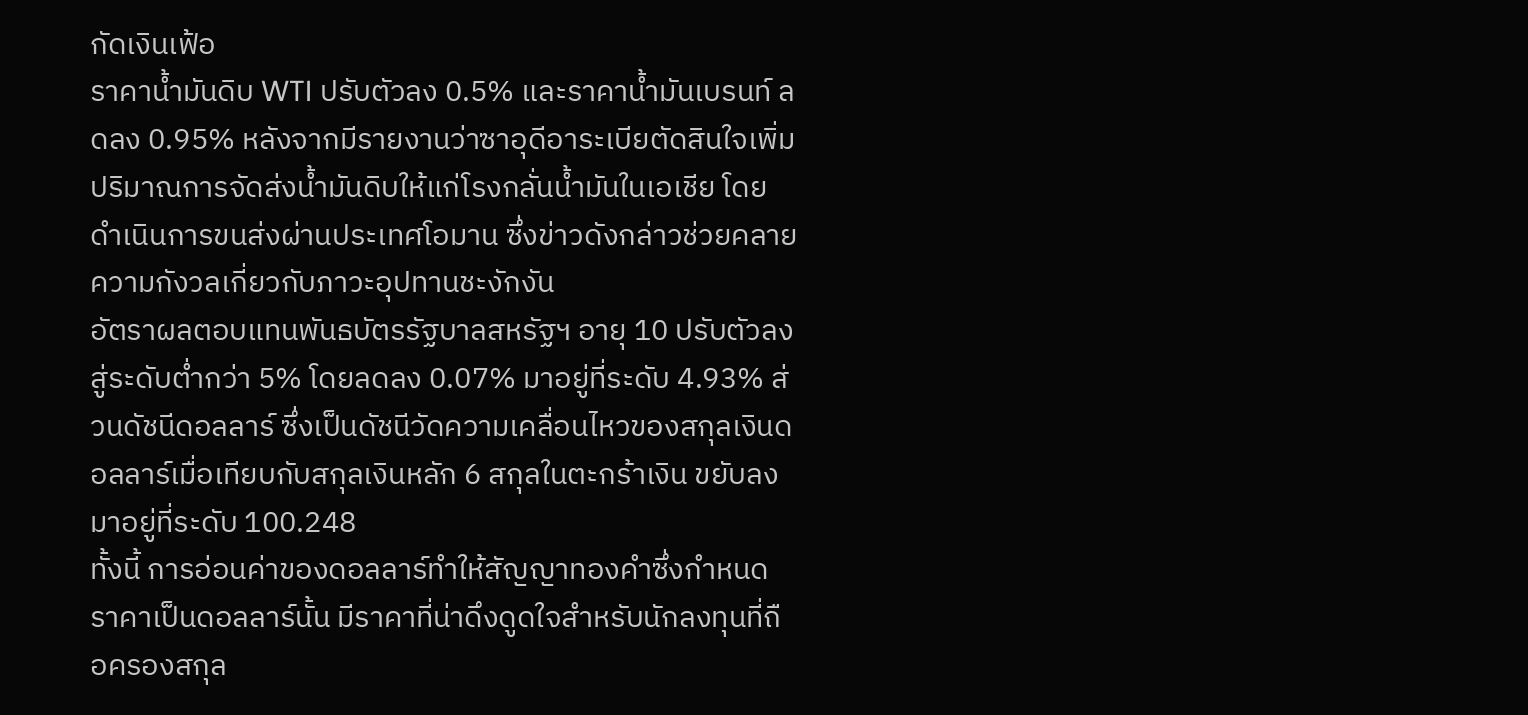กัดเงินเฟ้อ
ราคาน้ำมันดิบ WTI ปรับตัวลง 0.5% และราคาน้ำมันเบรนท์ ลดลง 0.95% หลังจากมีรายงานว่าซาอุดีอาระเบียตัดสินใจเพิ่มปริมาณการจัดส่งน้ำมันดิบให้แก่โรงกลั่นน้ำมันในเอเชีย โดยดำเนินการขนส่งผ่านประเทศโอมาน ซึ่งข่าวดังกล่าวช่วยคลายความกังวลเกี่ยวกับภาวะอุปทานชะงักงัน
อัตราผลตอบแทนพันธบัตรรัฐบาลสหรัฐฯ อายุ 10 ปรับตัวลงสู่ระดับต่ำกว่า 5% โดยลดลง 0.07% มาอยู่ที่ระดับ 4.93% ส่วนดัชนีดอลลาร์ ซึ่งเป็นดัชนีวัดความเคลื่อนไหวของสกุลเงินดอลลาร์เมื่อเทียบกับสกุลเงินหลัก 6 สกุลในตะกร้าเงิน ขยับลงมาอยู่ที่ระดับ 100.248
ทั้งนี้ การอ่อนค่าของดอลลาร์ทำให้สัญญาทองคำซึ่งกำหนดราคาเป็นดอลลาร์นั้น มีราคาที่น่าดึงดูดใจสำหรับนักลงทุนที่ถือครองสกุล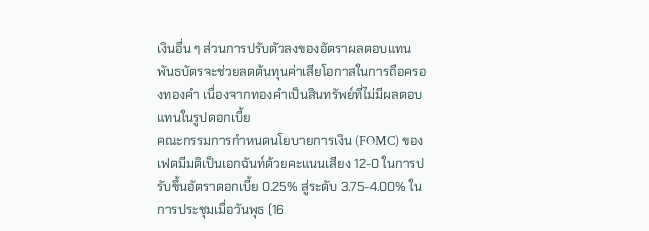เงินอื่น ๆ ส่วนการปรับตัวลงของอัตราผลตอบแทนพันธบัตรจะช่วยลดต้นทุนค่าเสียโอกาสในการถือครองทองคำ เนื่องจากทองคำเป็นสินทรัพย์ที่ไม่มีผลตอบแทนในรูปดอกเบี้ย
คณะกรรมการกำหนดนโยบายการเงิน (FOMC) ของเฟดมีมติเป็นเอกฉันท์ด้วยคะแนนเสียง 12-0 ในการปรับขึ้นอัตราดอกเบี้ย 0.25% สู่ระดับ 3.75-4.00% ในการประชุมเมื่อวันพุธ (16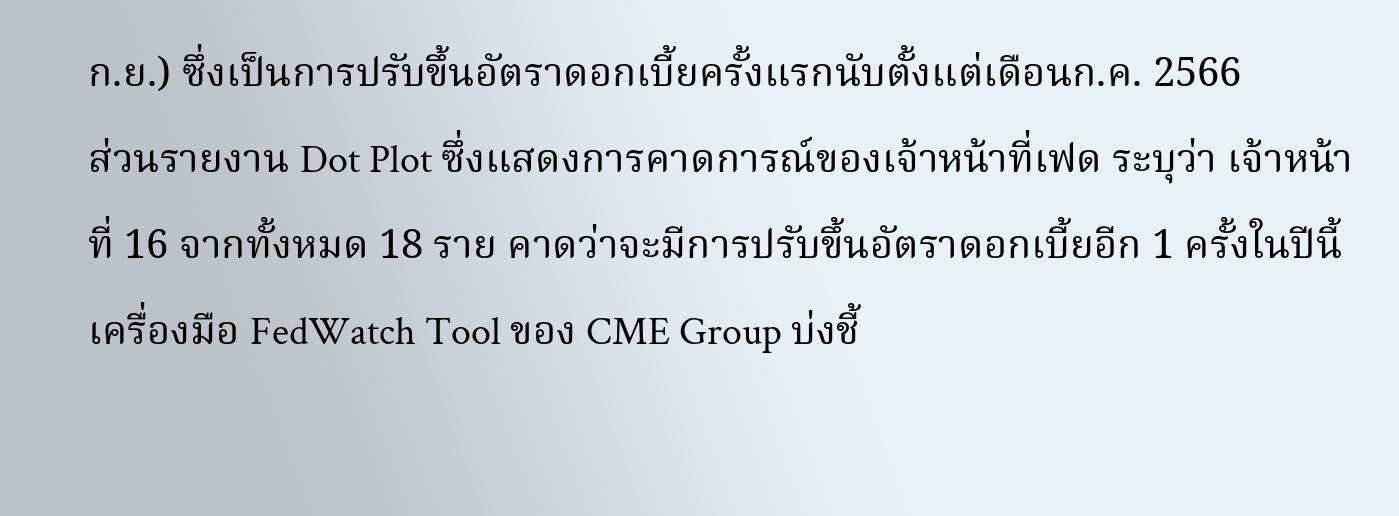ก.ย.) ซึ่งเป็นการปรับขึ้นอัตราดอกเบี้ยครั้งแรกนับตั้งแต่เดือนก.ค. 2566
ส่วนรายงาน Dot Plot ซึ่งแสดงการคาดการณ์ของเจ้าหน้าที่เฟด ระบุว่า เจ้าหน้าที่ 16 จากทั้งหมด 18 ราย คาดว่าจะมีการปรับขึ้นอัตราดอกเบี้ยอีก 1 ครั้งในปีนี้
เครื่องมือ FedWatch Tool ของ CME Group บ่งชี้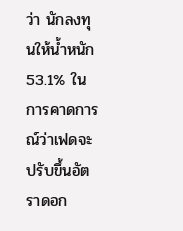ว่า นักลงทุนให้น้ำหนัก 53.1% ในการคาดการณ์ว่าเฟดจะปรับขึ้นอัตราดอก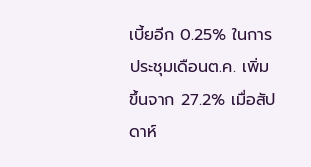เบี้ยอีก 0.25% ในการประชุมเดือนต.ค. เพิ่มขึ้นจาก 27.2% เมื่อสัปดาห์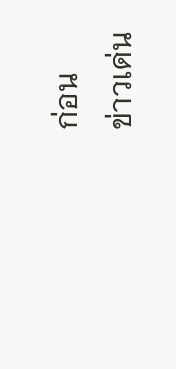ก่อน
ข่าวเด่น